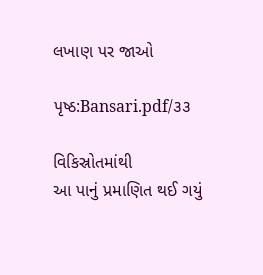લખાણ પર જાઓ

પૃષ્ઠ:Bansari.pdf/૩૩

વિકિસ્રોતમાંથી
આ પાનું પ્રમાણિત થઈ ગયું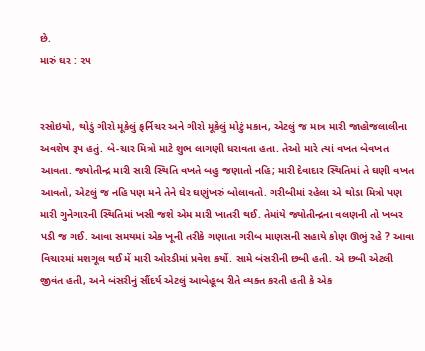છે.
મારું ઘર : ૨૫


રસોઇયો, થોડું ગીરો મૂકેલું ફર્નિચર અને ગીરો મૂકેલું મોટું મકાન, એટલું જ માત્ર મારી જાહોજલાલીના અવશેષ રૂપ હતું. બે-ચાર મિત્રો માટે શુભ લાગણી ધરાવતા હતા. તેઓ મારે ત્યાં વખત બેવખત આવતા. જ્યોતીન્દ્ર મારી સારી સ્થિતિ વખતે બહુ જણાતો નહિ; મારી દેવાદાર સ્થિતિમાં તે ઘણી વખત આવતો, એટલું જ નહિ પણ મને તેને ઘેર ઘણુંખરું બોલાવતો. ગરીબીમાં રહેલા એ થોડા મિત્રો પણ મારી ગુનેગારની સ્થિતિમાં ખસી જશે એમ મારી ખાતરી થઈ. તેમાંયે જ્યોતીન્દ્રના વલણની તો ખબર પડી જ ગઈ. આવા સમયમાં એક ખૂની તરીકે ગણાતા ગરીબ માણસની સહાયે કોણ ઊભું રહે ? આવા વિચારમાં મશગૂલ થઈ મેં મારી ઓરડીમાં પ્રવેશ કર્યો. સામે બંસરીની છબી હતી. એ છબી એટલી જીવંત હતી, અને બંસરીનું સૌંદર્ય એટલું આબેહૂબ રીતે વ્યક્ત કરતી હતી કે એક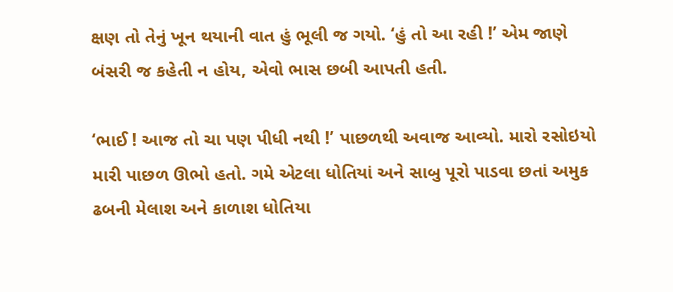ક્ષણ તો તેનું ખૂન થયાની વાત હું ભૂલી જ ગયો. ‘હું તો આ રહી !’ એમ જાણે બંસરી જ કહેતી ન હોય, એવો ભાસ છબી આપતી હતી.

‘ભાઈ ! આજ તો ચા પણ પીધી નથી !’ પાછળથી અવાજ આવ્યો. મારો રસોઇયો મારી પાછળ ઊભો હતો. ગમે એટલા ધોતિયાં અને સાબુ પૂરો પાડવા છતાં અમુક ઢબની મેલાશ અને કાળાશ ધોતિયા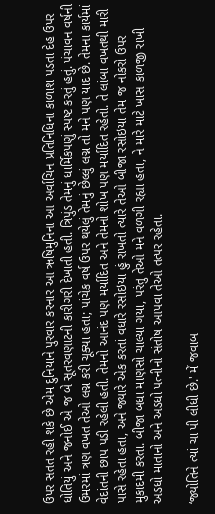ઉપર સતત રહી શકે છે એમ દુનિયાને પુરવાર કરનાર આ ઋષિમુનિના આ અર્વાચિન પ્રતિનિધિના કાળાશ પડતા દેહ ઉપર ધોતિયું અને જનોઈ એ જ બે સૂતરવણાટની કારીગરી દેખાતી હતી. ત્રિપુંડ તેમનું ધાર્મિકપણું સ્પષ્ટ કરતું હતું. પંચાવન વર્ષની ઉમરમાં ત્રણ વખત તેઓ લગ્ન કરી ચૂક્યા હતા; પાંચેક વર્ષ ઉપર થયેલું તેમનું છેલ્લું લગ્ન તો મને પણ યાદ છે. તેમના કાર્યમાં વેદાંતની છાપ પડી રહેલી હતી. તેમનો આનંદ પણ મર્યાદિત અને તેમનો શોખ પણ મર્યાદિત રહેતો. તે લાંબા વખતથી મારી પાસે રહેતા હતા, અને જ્યારે એક કરતાં વધારે રસોઇયા હું રાખતો ત્યારે તેઓ બીજા રસોઇયા તેમ જ નોકરો ઉપર મુકાદમી કરતા. બીજા બધા માણસો ચાલ્યા ગયા, પરંતુ તેઓ મને વળગી રહ્યા હતા, ને મારે માટે ખાસ કાળજી રાખી અડધો માતાનો અને અડધો પત્નીનો સંતોષ આપવા તેઓ તત્પર રહેતા.

‘જ્યોતિને ત્યાં ચા પી લીધી છે.' મેં જવાબ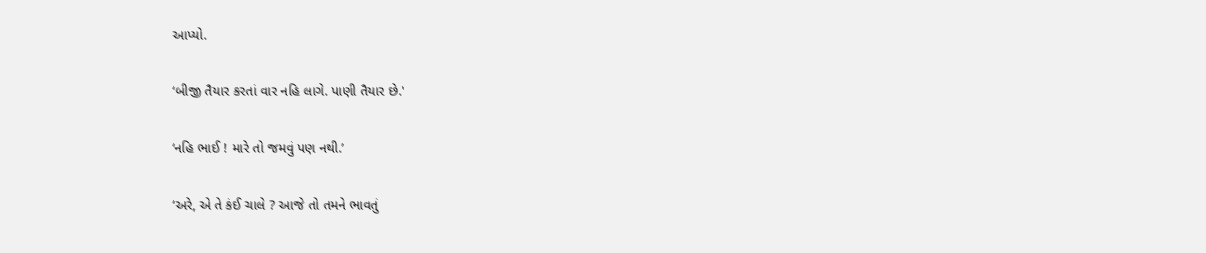આપ્યો.

‘બીજી તૈયાર કરતાં વાર નહિ લાગે. પાણી તૈયાર છે.'

‘નહિ ભાઈ ! મારે તો જમવું પણ નથી.’

‘અરે, એ તે કંઈ ચાલે ? આજે તો તમને ભાવતું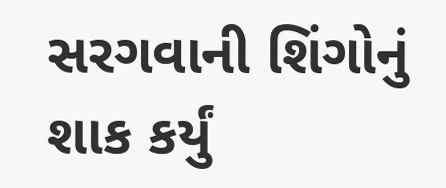સરગવાની શિંગોનું શાક કર્યું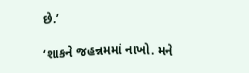છે.’

‘શાકને જહન્નમમાં નાખો. મને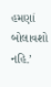હમણાં બોલાવશો નહિ.’